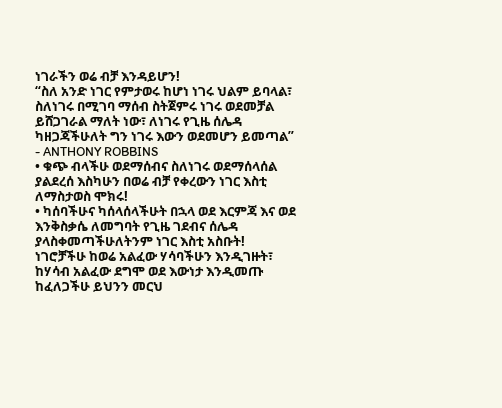ነገራችን ወሬ ብቻ እንዳይሆን!
“ስለ አንድ ነገር የምታወሩ ከሆነ ነገሩ ህልም ይባላል፣ ስለነገሩ በሚገባ ማሰብ ስትጀምሩ ነገሩ ወደመቻል ይሸጋገራል ማለት ነው፣ ለነገሩ የጊዜ ሰሌዳ ካዘጋጃችሁለት ግን ነገሩ እውን ወደመሆን ይመጣል” - ANTHONY ROBBINS
• ቁጭ ብላችሁ ወደማሰብና ስለነገሩ ወደማሰላሰል ያልደረሰ እስካሁን በወሬ ብቻ የቀረውን ነገር እስቲ ለማስታወስ ሞክሩ!
• ካሰባችሁና ካሰላሰላችሁት በኋላ ወደ እርምጃ እና ወደ እንቅስቃሴ ለመግባት የጊዜ ገደብና ሰሌዳ ያላስቀመጣችሁለትንም ነገር እስቲ አስቡት!
ነገሮቻችሁ ከወሬ አልፈው ሃሳባችሁን እንዲገዙት፣ ከሃሳብ አልፈው ደግሞ ወደ እውነታ እንዲመጡ ከፈለጋችሁ ይህንን መርህ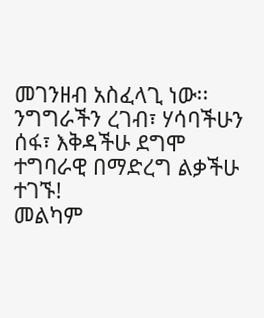መገንዘብ አስፈላጊ ነው፡፡
ንግግራችን ረገብ፣ ሃሳባችሁን ሰፋ፣ እቅዳችሁ ደግሞ ተግባራዊ በማድረግ ልቃችሁ ተገኙ!
መልካም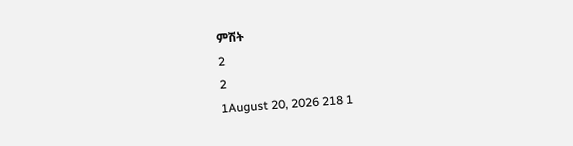ምሽት
2
2
1August 20, 2026 218 1